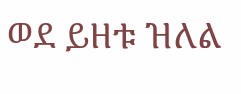ወደ ይዘቱ ዝለል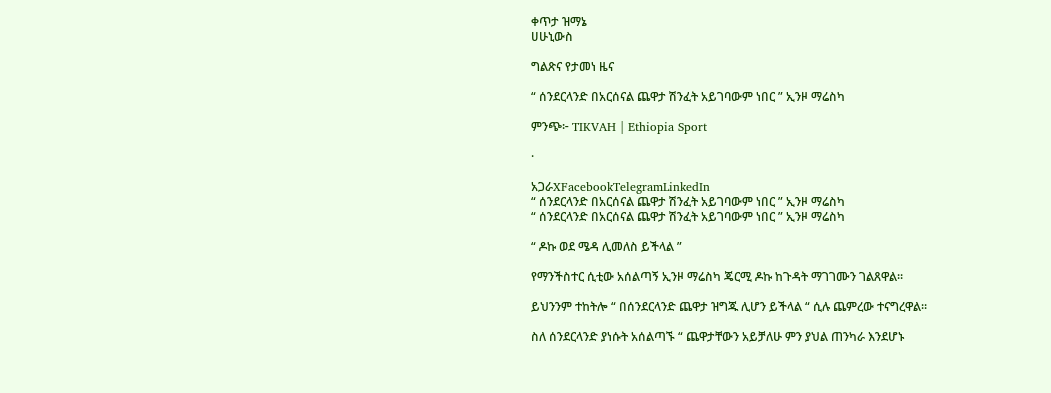ቀጥታ ዝማኔ
ሀሁኒውስ

ግልጽና የታመነ ዜና

“ ሰንደርላንድ በአርሰናል ጨዋታ ሽንፈት አይገባውም ነበር ” ኢንዞ ማሬስካ

ምንጭ፦ TIKVAH | Ethiopia Sport

·

አጋራXFacebookTelegramLinkedIn
“ ሰንደርላንድ በአርሰናል ጨዋታ ሽንፈት አይገባውም ነበር ” ኢንዞ ማሬስካ
“ ሰንደርላንድ በአርሰናል ጨዋታ ሽንፈት አይገባውም ነበር ” ኢንዞ ማሬስካ

“ ዶኩ ወደ ሜዳ ሊመለስ ይችላል ”

የማንችስተር ሲቲው አሰልጣኝ ኢንዞ ማሬስካ ጄርሚ ዶኩ ከጉዳት ማገገሙን ገልጸዋል።

ይህንንም ተከትሎ “ በሰንደርላንድ ጨዋታ ዝግጁ ሊሆን ይችላል “ ሲሉ ጨምረው ተናግረዋል።

ስለ ሰንደርላንድ ያነሱት አሰልጣኙ “ ጨዋታቸውን አይቻለሁ ምን ያህል ጠንካራ እንደሆኑ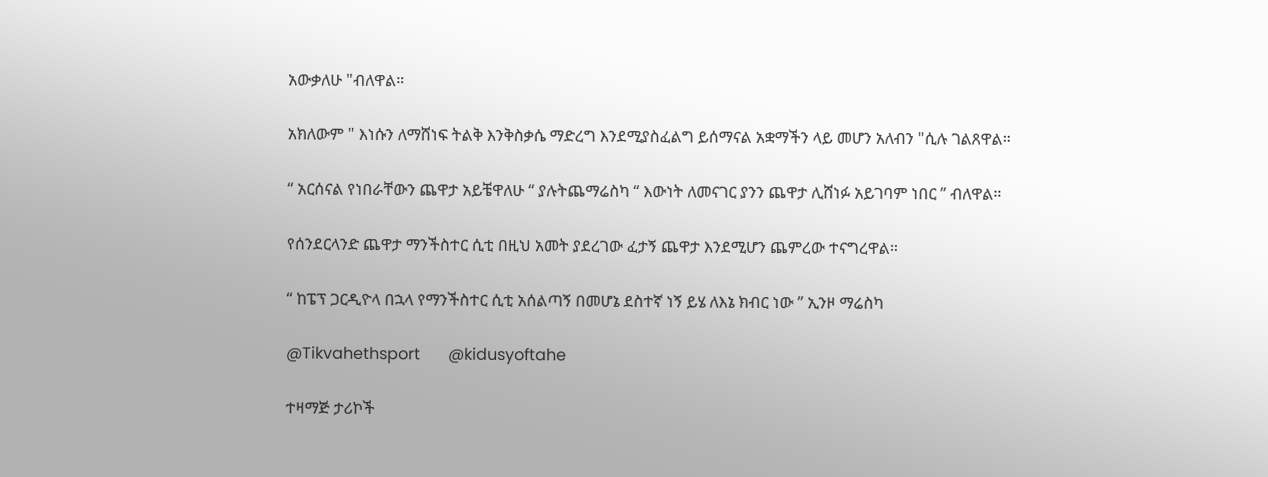አውቃለሁ "ብለዋል።

አክለውም " እነሱን ለማሸነፍ ትልቅ እንቅስቃሴ ማድረግ እንደሚያስፈልግ ይሰማናል አቋማችን ላይ መሆን አለብን "ሲሉ ገልጸዋል።

“ አርሰናል የነበራቸውን ጨዋታ አይቼዋለሁ “ ያሉትጨማሬስካ “ እውነት ለመናገር ያንን ጨዋታ ሊሸነፉ አይገባም ነበር ” ብለዋል።

የሰንደርላንድ ጨዋታ ማንችስተር ሲቲ በዚህ አመት ያደረገው ፈታኝ ጨዋታ እንደሚሆን ጨምረው ተናግረዋል።

“ ከፔፕ ጋርዲዮላ በኋላ የማንችስተር ሲቲ አሰልጣኝ በመሆኔ ደስተኛ ነኝ ይሄ ለእኔ ክብር ነው ” ኢንዞ ማሬስካ

@Tikvahethsport       @kidusyoftahe

ተዛማጅ ታሪኮች